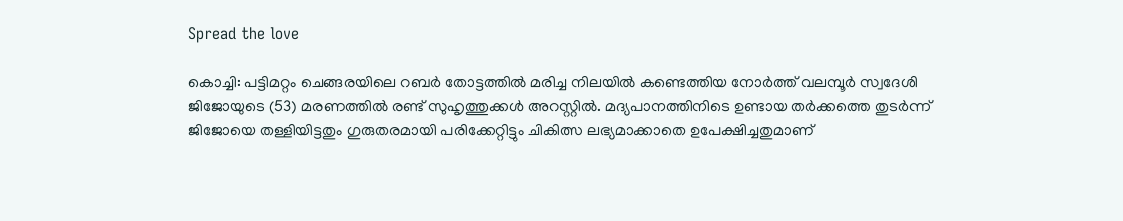Spread the love

കൊച്ചി: പട്ടിമറ്റം ചെങ്ങരയിലെ റബർ തോട്ടത്തിൽ മരിച്ച നിലയിൽ കണ്ടെത്തിയ നോർത്ത് വലമ്പൂർ സ്വദേശി ജിജോയുടെ (53) മരണത്തിൽ രണ്ട് സുഹൃത്തുക്കൾ അറസ്റ്റിൽ. മദ്യപാനത്തിനിടെ ഉണ്ടായ തർക്കത്തെ തുടർന്ന് ജിജോയെ തള്ളിയിട്ടതും ഗുരുതരമായി പരിക്കേറ്റിട്ടും ചികിത്സ ലഭ്യമാക്കാതെ ഉപേക്ഷിച്ചതുമാണ്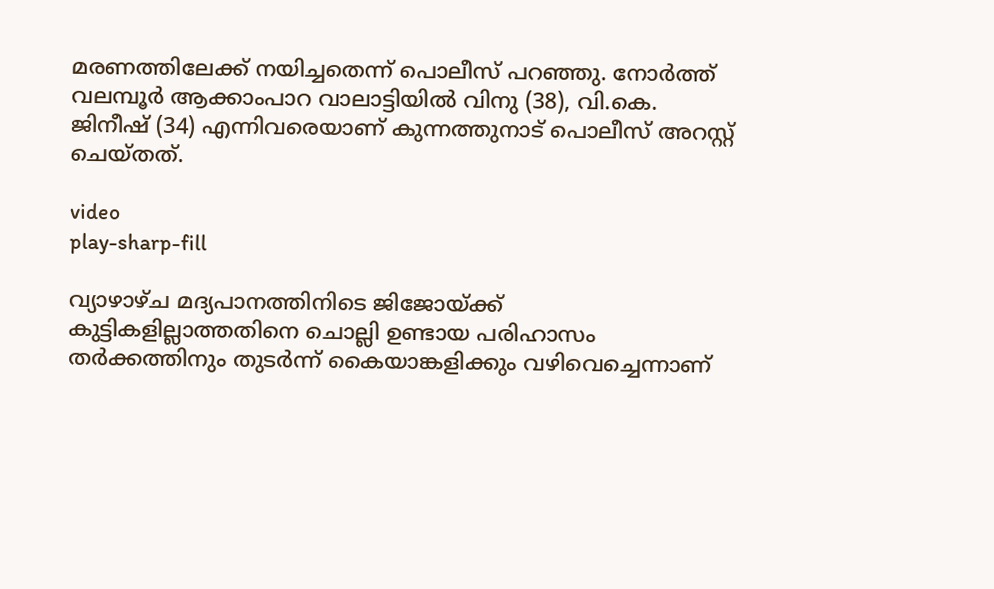മരണത്തിലേക്ക് നയിച്ചതെന്ന് പൊലീസ് പറഞ്ഞു. നോർത്ത് വലമ്പൂർ ആക്കാംപാറ വാലാട്ടിയിൽ വിനു (38), വി.കെ. ജിനീഷ് (34) എന്നിവരെയാണ് കുന്നത്തുനാട് പൊലീസ് അറസ്റ്റ് ചെയ്തത്.

video
play-sharp-fill

വ്യാഴാഴ്ച മദ്യപാനത്തിനിടെ ജിജോയ്ക്ക് കുട്ടികളില്ലാത്തതിനെ ചൊല്ലി ഉണ്ടായ പരിഹാസം തർക്കത്തിനും തുടർന്ന് കൈയാങ്കളിക്കും വഴിവെച്ചെന്നാണ്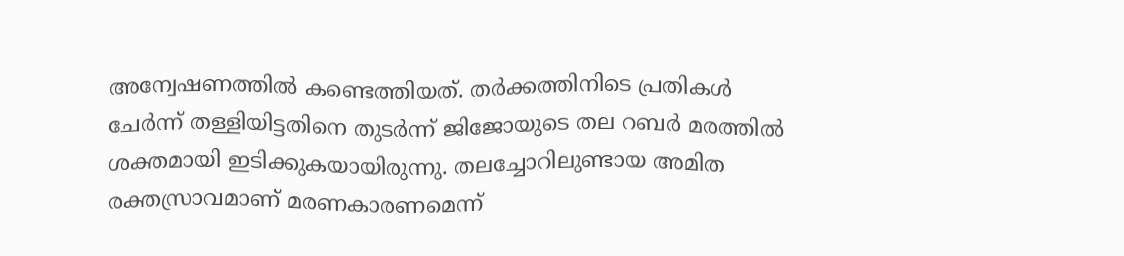അന്വേഷണത്തിൽ കണ്ടെത്തിയത്. തർക്കത്തിനിടെ പ്രതികൾ ചേർന്ന് തള്ളിയിട്ടതിനെ തുടർന്ന് ജിജോയുടെ തല റബർ മരത്തിൽ ശക്തമായി ഇടിക്കുകയായിരുന്നു. തലച്ചോറിലുണ്ടായ അമിത രക്തസ്രാവമാണ് മരണകാരണമെന്ന്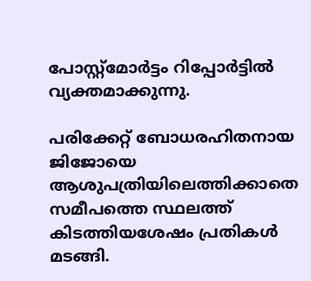പോസ്റ്റ്മോർട്ടം റിപ്പോർട്ടിൽ വ്യക്തമാക്കുന്നു.

പരിക്കേറ്റ് ബോധരഹിതനായ ജിജോയെ ആശുപത്രിയിലെത്തിക്കാതെ സമീപത്തെ സ്ഥലത്ത് കിടത്തിയശേഷം പ്രതികൾ മടങ്ങി.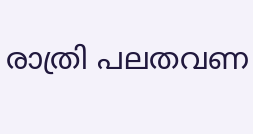രാത്രി പലതവണ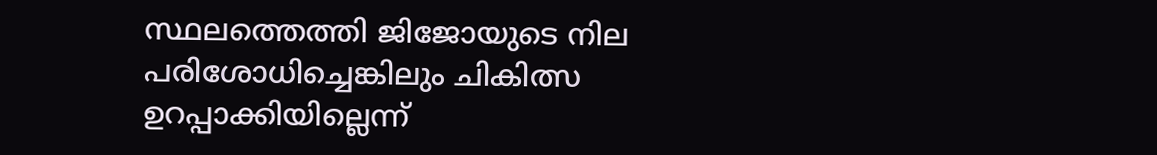സ്ഥലത്തെത്തി ജിജോയുടെ നില പരിശോധിച്ചെങ്കിലും ചികിത്സ ഉറപ്പാക്കിയില്ലെന്ന്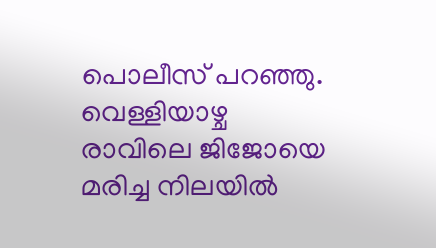പൊലീസ് പറഞ്ഞു. വെള്ളിയാഴ്ച രാവിലെ ജിജോയെ മരിച്ച നിലയിൽ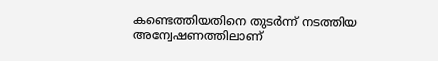കണ്ടെത്തിയതിനെ തുടർന്ന് നടത്തിയ അന്വേഷണത്തിലാണ്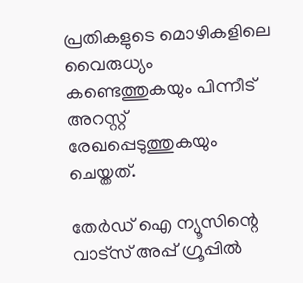പ്രതികളുടെ മൊഴികളിലെ വൈരുധ്യം കണ്ടെത്തുകയും പിന്നീട് അറസ്റ്റ് രേഖപ്പെടുത്തുകയും ചെയ്തത്.

തേർഡ് ഐ ന്യൂസിന്റെ വാട്സ് അപ്പ് ഗ്രൂപ്പിൽ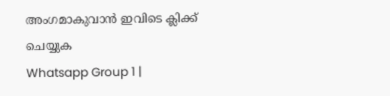അംഗമാകുവാൻ ഇവിടെ ക്ലിക്ക് ചെയ്യുക
Whatsapp Group 1 |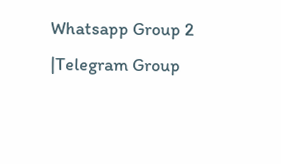Whatsapp Group 2 |Telegram Group